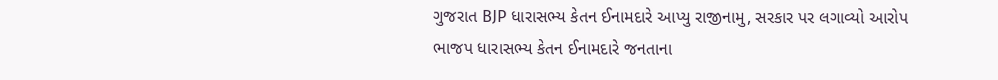ગુજરાત BJP ધારાસભ્ય કેતન ઈનામદારે આપ્યુ રાજીનામુ, સરકાર પર લગાવ્યો આરોપ
ભાજપ ધારાસભ્ય કેતન ઈનામદારે જનતાના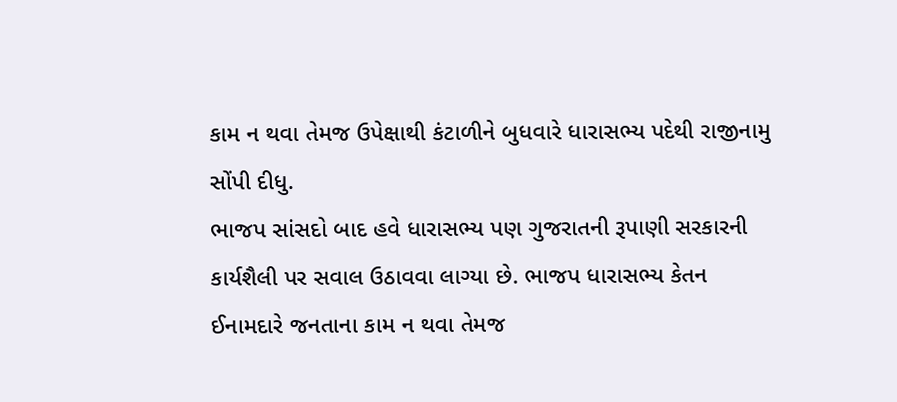કામ ન થવા તેમજ ઉપેક્ષાથી કંટાળીને બુધવારે ધારાસભ્ય પદેથી રાજીનામુ સોંપી દીધુ.
ભાજપ સાંસદો બાદ હવે ધારાસભ્ય પણ ગુજરાતની રૂપાણી સરકારની કાર્યશૈલી પર સવાલ ઉઠાવવા લાગ્યા છે. ભાજપ ધારાસભ્ય કેતન ઈનામદારે જનતાના કામ ન થવા તેમજ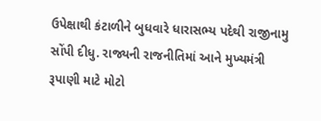ઉપેક્ષાથી કંટાળીને બુધવારે ધારાસભ્ય પદેથી રાજીનામુ સોંપી દીધુ. રાજ્યની રાજનીતિમાં આને મુખ્યમંત્રી રૂપાણી માટે મોટો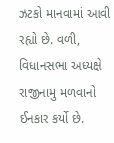ઝટકો માનવામાં આવી રહ્યો છે. વળી, વિધાનસભા અધ્યક્ષે રાજીનામુ મળવાનો ઈનકાર કર્યો છે.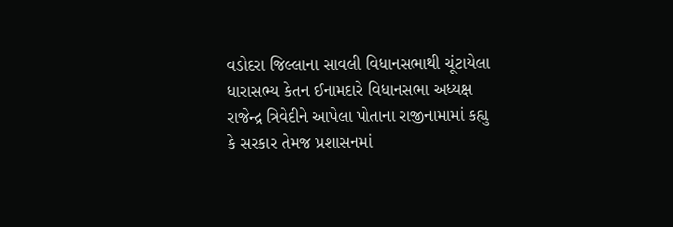વડોદરા જિલ્લાના સાવલી વિધાનસભાથી ચૂંટાયેલા ધારાસભ્ય કેતન ઈનામદારે વિધાનસભા અધ્યક્ષ રાજેન્દ્ર ત્રિવેદીને આપેલા પોતાના રાજીનામામાં કહ્યુ કે સરકાર તેમજ પ્રશાસનમાં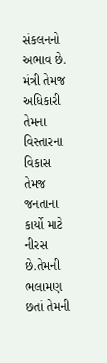સંકલનનો અભાવ છે. મંત્રી તેમજ અધિકારી તેમના વિસ્તારના વિકાસ તેમજ જનતાના કાર્યો માટે નીરસ છે.તેમની ભલામણ છતાં તેમની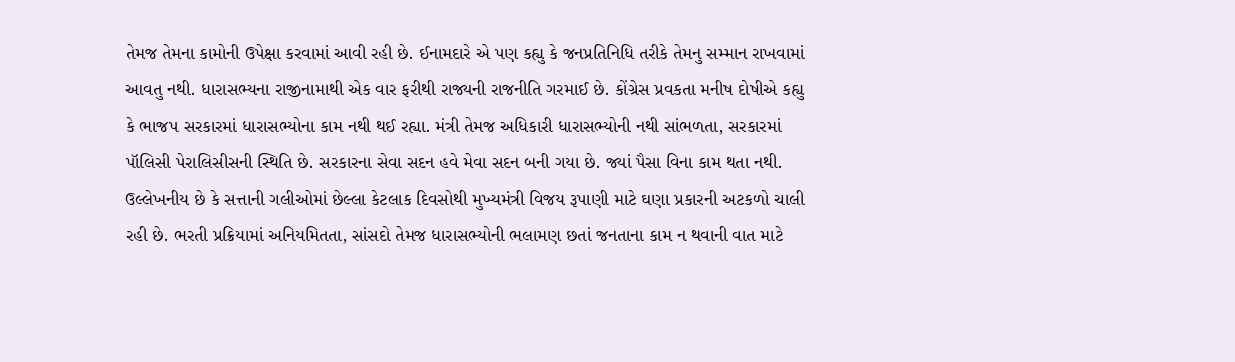તેમજ તેમના કામોની ઉપેક્ષા કરવામાં આવી રહી છે. ઈનામદારે એ પણ કહ્યુ કે જનપ્રતિનિધિ તરીકે તેમનુ સમ્માન રાખવામાં આવતુ નથી. ધારાસભ્યના રાજીનામાથી એક વાર ફરીથી રાજ્યની રાજનીતિ ગરમાઈ છે. કોંગ્રેસ પ્રવકતા મનીષ દોષીએ કહ્યુ કે ભાજપ સરકારમાં ધારાસભ્યોના કામ નથી થઈ રહ્યા. મંત્રી તેમજ અધિકારી ધારાસભ્યોની નથી સાંભળતા, સરકારમાં પૉલિસી પેરાલિસીસની સ્થિતિ છે. સરકારના સેવા સદન હવે મેવા સદન બની ગયા છે. જ્યાં પૈસા વિના કામ થતા નથી.
ઉલ્લેખનીય છે કે સત્તાની ગલીઓમાં છેલ્લા કેટલાક દિવસોથી મુખ્યમંત્રી વિજય રૂપાણી માટે ઘણા પ્રકારની અટકળો ચાલી રહી છે. ભરતી પ્રક્રિયામાં અનિયમિતતા, સાંસદો તેમજ ધારાસભ્યોની ભલામણ છતાં જનતાના કામ ન થવાની વાત માટે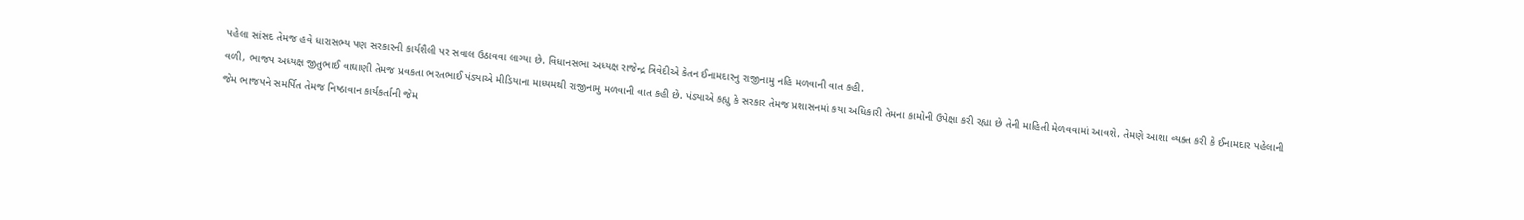પહેલા સાંસદ તેમજ હવે ધારાસભ્ય પણ સરકારની કાર્યશૈલી પર સવાલ ઉઠાવવા લાગ્યા છે. વિધાનસભા અધ્યક્ષ રાજેન્દ્ર ત્રિવેદીએ કેતન ઈનામદારનુ રાજીનામુ નહિ મળવાની વાત કહી.
વળી, ભાજપ અધ્યક્ષ જીતુભાઈ વાઘાણી તેમજ પ્રવકતા ભરતભાઈ પંડ્યાએ મીડિયાના માધ્યમથી રાજીનામુ મળવાની વાત કહી છે. પંડ્યાએ કહ્યુ કે સરકાર તેમજ પ્રશાસનમાં કયા અધિકારી તેમના કામોની ઉપેક્ષા કરી રહ્યા છે તેની માહિતી મેળવવામાં આવશે. તેમણે આશા વ્યક્ત કરી કે ઈનામદાર પહેલાની જેમ ભાજપને સમર્પિત તેમજ નિષ્ઠાવાન કાર્યકર્તાની જેમ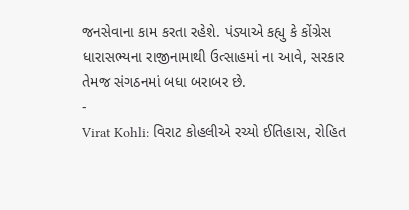જનસેવાના કામ કરતા રહેશે. પંડ્યાએ કહ્યુ કે કોંગ્રેસ ધારાસભ્યના રાજીનામાથી ઉત્સાહમાં ના આવે, સરકાર તેમજ સંગઠનમાં બધા બરાબર છે.
-
Virat Kohli: વિરાટ કોહલીએ રચ્યો ઈતિહાસ, રોહિત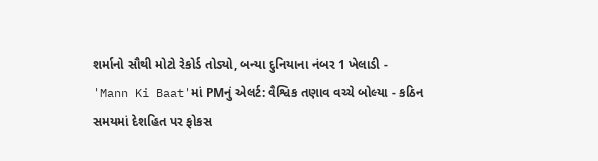શર્માનો સૌથી મોટો રેકોર્ડ તોડ્યો, બન્યા દુનિયાના નંબર 1 ખેલાડી -
'Mann Ki Baat'માં PMનું એલર્ટ: વૈશ્વિક તણાવ વચ્ચે બોલ્યા - કઠિન સમયમાં દેશહિત પર ફોકસ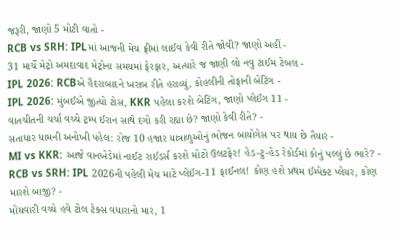જરૂરી, જાણો 5 મોટી વાતો -
RCB vs SRH: IPLમાં આજની મેચ ફ્રીમાં લાઈવ કેવી રીતે જોવી? જાણો અહીં -
31 માર્ચે મેટ્રો અમદાવાદ મેટ્રોના સમયમાં ફેરફાર, અત્યારે જ જાણી લો નવુ ટાઈમ ટેબલ -
IPL 2026: RCBએ હૈદરાબાદને ખરાબ રીતે હરાવ્યું, કોહલીની તોફાની બેટિંગ -
IPL 2026: મુંબઈએ જીત્યો ટોસ, KKR પહેલા કરશે બેટિંગ, જાણો પ્લેઈંગ 11 -
વાતચીતની ચર્ચા વચ્ચે ટ્રમ્પ ઈરાન સાથે દગો કરી રહ્યા છે? જાણો કેવી રીતે? -
સતાધાર ધામની અનોખી પહેલ: રોજ 10 હજાર યાત્રાળુઓનું ભોજન બાયોગેસ પર થાય છે તૈયાર -
MI vs KKR: આજે વાનખેડેમાં નાઈટ રાઈડર્સ કરશે મોટો ઉલટફેર! હેડ-ટુ-હેડ રેકોર્ડમાં કોનું પલ્લું છે ભારે? -
RCB vs SRH: IPL 2026ની પહેલી મેચ માટે પ્લેઈંગ-11 ફાઈનલ! કોણ હશે પ્રથમ ઈમ્પેક્ટ પ્લેયર, કોણ મારશે બાજી? -
મોંઘવારી વચ્ચે હવે ટોલ ટેક્સ વધારાનો માર, 1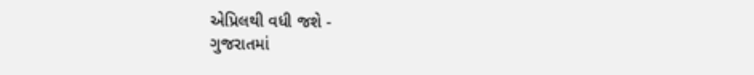એપ્રિલથી વધી જશે -
ગુજરાતમાં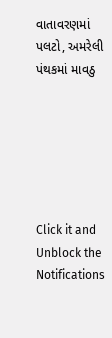વાતાવરણમાં પલટો, અમરેલી પંથકમાં માવઠુ






Click it and Unblock the Notifications